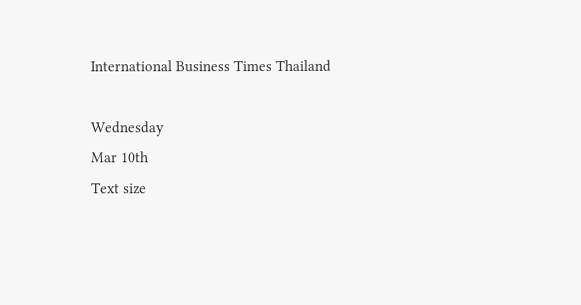International Business Times Thailand

Wednesday
Mar 10th
Text size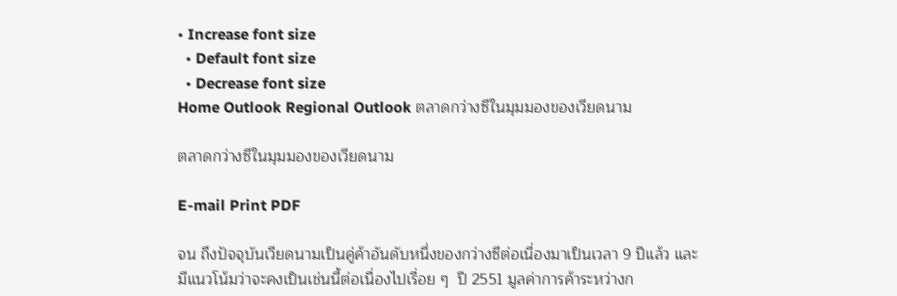• Increase font size
  • Default font size
  • Decrease font size
Home Outlook Regional Outlook ตลาดกว่างซีในมุมมองของเวียดนาม

ตลาดกว่างซีในมุมมองของเวียดนาม

E-mail Print PDF

จน ถึงปัจจุบันเวียดนามเป็นคู่ค้าอันดับหนึ่งของกว่างซีต่อเนื่องมาเป็นเวลา 9 ปีแล้ว และมีแนวโน้มว่าจะคงเป็นเช่นนี้ต่อเนื่องไปเรื่อย ๆ  ปี 2551 มูลค่าการค้าระหว่างก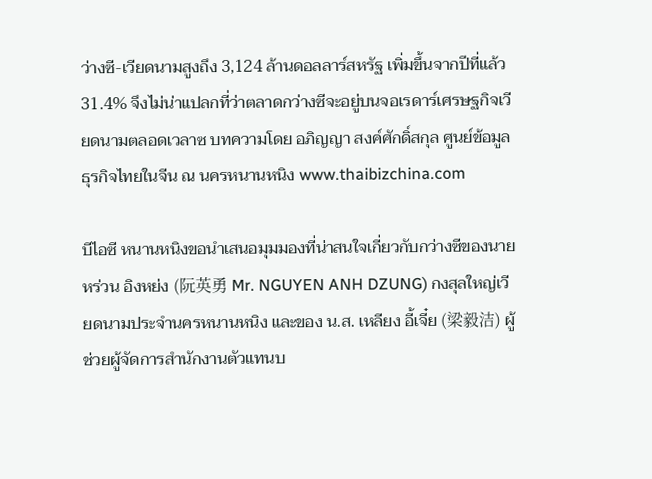ว่างซี-เวียดนามสูงถึง 3,124 ล้านดอลลาร์สหรัฐ เพิ่มขึ้นจากปีที่แล้ว 31.4% จึงไม่น่าแปลกที่ว่าตลาดกว่างซีจะอยู่บนจอเรดาร์เศรษฐกิจเวียดนามตลอดเวลาซ บทความโดย อภิญญา สงค์ศักดิ์สกุล ศูนย์ข้อมูลธุรกิจไทยในจีน ณ นครหนานหนิง www.thaibizchina.com

บีไอซี หนานหนิงขอนำเสนอมุมมองที่น่าสนใจเกี่ยวกับกว่างซีของนาย หร่วน อิงหย่ง (阮英勇 Mr. NGUYEN ANH DZUNG) กงสุลใหญ่เวียดนามประจำนครหนานหนิง และของ น.ส. เหลียง อี้เจี๋ย (梁毅洁) ผู้ช่วยผู้จัดการสำนักงานตัวแทนบ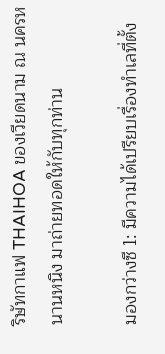ริษัทกาแฟ THAIHOA ของเวียดนาม ณ นครหนานหนิง มาถ่ายทอดให้กับทุกท่าน

มองกว่างซี 1: มีความได้เปรียบเรื่องทำเลที่ตั้ง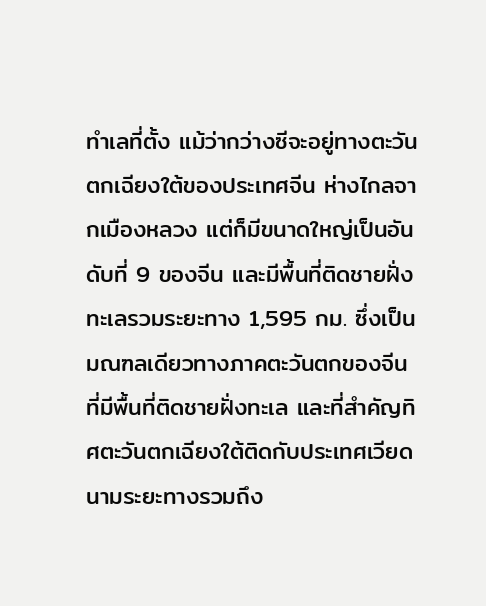ทำเลที่ตั้ง แม้ว่ากว่างซีจะอยู่ทางตะวันตกเฉียงใต้ของประเทศจีน ห่างไกลจากเมืองหลวง แต่ก็มีขนาดใหญ่เป็นอันดับที่ 9 ของจีน และมีพื้นที่ติดชายฝั่งทะเลรวมระยะทาง 1,595 กม. ซึ่งเป็นมณฑลเดียวทางภาคตะวันตกของจีนที่มีพื้นที่ติดชายฝั่งทะเล และที่สำคัญทิศตะวันตกเฉียงใต้ติดกับประเทศเวียดนามระยะทางรวมถึง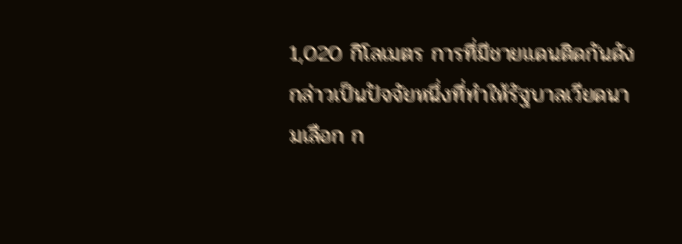1,020 กิโลเมตร การที่มีชายแดนติดกันดังกล่าวเป็นปัจจัยหนึ่งที่ทำให้รัฐบาลเวียดนามเลือก ก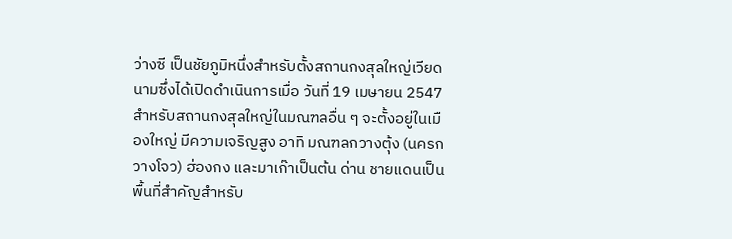ว่างซี เป็นชัยภูมิหนึ่งสำหรับตั้งสถานกงสุลใหญ่เวียดนามซึ่งได้เปิดดำเนินการเมื่อ วันที่ 19 เมษายน 2547 สำหรับสถานกงสุลใหญ่ในมณฑลอื่น ๆ จะตั้งอยู่ในเมืองใหญ่ มีความเจริญสูง อาทิ มณฑลกวางตุ้ง (นครกวางโจว) ฮ่องกง และมาเก๊าเป็นต้น ด่าน ชายแดนเป็นพื้นที่สำคัญสำหรับ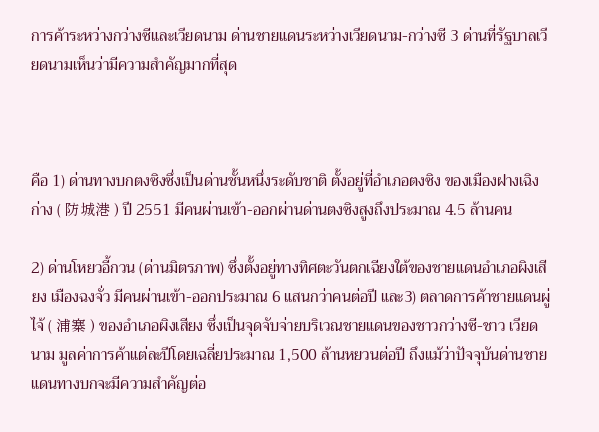การค้าระหว่างกว่างซีและเวียดนาม ด่านชายแดนระหว่างเวียดนาม-กว่างซี 3 ด่านที่รัฐบาลเวียดนามเห็นว่ามีความสำคัญมากที่สุด



คือ 1) ด่านทางบกตงซิงซึ่งเป็นด่านชั้นหนึ่งระดับชาติ ตั้งอยู่ที่อำเภอตงซิง ของเมืองฝางเฉิงก่าง ( 防城港 ) ปี 2551 มีคนผ่านเข้า-ออกผ่านด่านตงซิงสูงถึงประมาณ 4.5 ล้านคน

2) ด่านโหยวอี้กวน (ด่านมิตรภาพ) ซึ่งตั้งอยู่ทางทิศตะวันตกเฉียงใต้ของชายแดนอำเภอผิงเสียง เมืองฉงจั่ว มีคนผ่านเข้า-ออกประมาณ 6 แสนกว่าคนต่อปี และ3) ตลาดการค้าชายแดนผู่ไจ้ ( 浦寨 ) ของอำเภอผิงเสียง ซึ่งเป็นจุดจับจ่ายบริเวณชายแดนของชาวกว่างซี-ชาว เวียดนาม มูลค่าการค้าแต่ละปีโดยเฉลี่ยประมาณ 1,500 ล้านหยวนต่อปี ถึงแม้ว่าปัจจุบันด่านชายแดนทางบกจะมีความสำคัญต่อ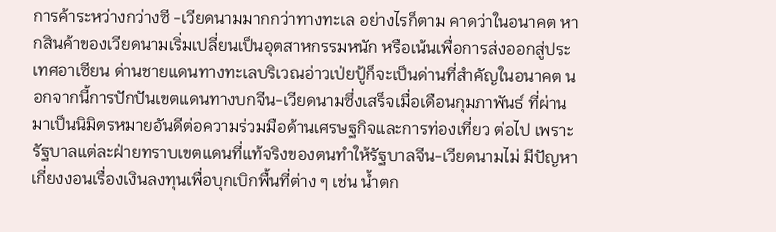การค้าระหว่างกว่างซี -เวียดนามมากกว่าทางทะเล อย่างไรก็ตาม คาดว่าในอนาคต หากสินค้าของเวียดนามเริ่มเปลี่ยนเป็นอุตสาหกรรมหนัก หรือเน้นเพื่อการส่งออกสู่ประเทศอาเซียน ด่านชายแดนทางทะเลบริเวณอ่าวเป่ยปู้ก็จะเป็นด่านที่สำคัญในอนาคต นอกจากนี้การปักปันเขตแดนทางบกจีน-เวียดนามซึ่งเสร็จเมื่อเดือนกุมภาพันธ์ ที่ผ่านมาเป็นนิมิตรหมายอันดีต่อความร่วมมือด้านเศรษฐกิจและการท่องเที่ยว ต่อไป เพราะรัฐบาลแต่ละฝ่ายทราบเขตแดนที่แท้จริงของตนทำให้รัฐบาลจีน-เวียดนามไม่ มีปัญหาเกี่ยงงอนเรื่องเงินลงทุนเพื่อบุกเบิกพื้นที่ต่าง ๆ เช่น น้ำตก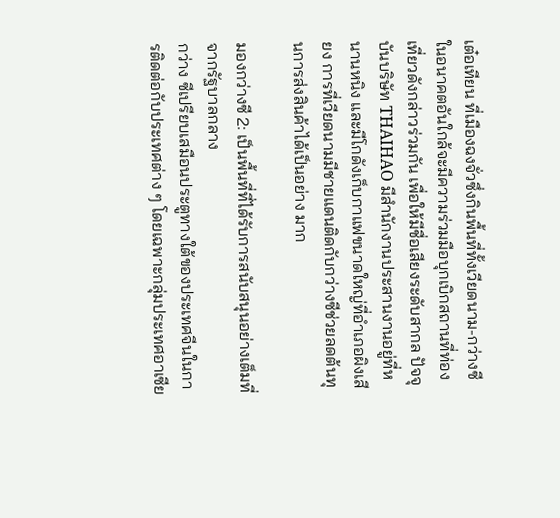เต๋อเทียน ที่เมืองฉงจั่วซึ่งกินพื้นที่ทั้งเวียดนาม-กว่างซี ในอนาคตอันใกล้จะมีความร่วมมือบุกเบิกสถานที่ท่องเที่ยวดังกล่าวร่วมกัน เพื่อให้มีชื่อเสียงระดับสากล ปัจจุบันบริษัท THAIHAO มีสำนักงานประสานงานอยู่ที่หนานหนิง และมีโกดังเก็บกาแฟขนาดใหญ่ที่อำเภอผิงเสียง การที่เวียดนามมีชายแดนติดกับกว่างซีช่วยลดต้นทุนการส่งสินค้าได้เป็นอย่าง มาก

มองกว่างซี 2: เป็นพื้นที่ที่ได้รับการสนับสนุนอย่างเต็มที่จากรัฐบาลกลาง
กว่าง ซีเปรียบเสมือนประตูทางใต้ของประเทศจีนในการติดต่อกับประเทศต่าง ๆ โดยเฉพาะกลุ่มประเทศอาเซีย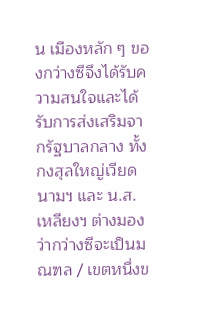น เมืองหลัก ๆ ของกว่างซีจึงได้รับความสนใจและได้รับการส่งเสริมจากรัฐบาลกลาง ทั้งกงสุลใหญ่เวียดนามฯ และ น.ส. เหลียงฯ ต่างมองว่ากว่างซีจะเป็นมณฑล / เขตหนึ่งข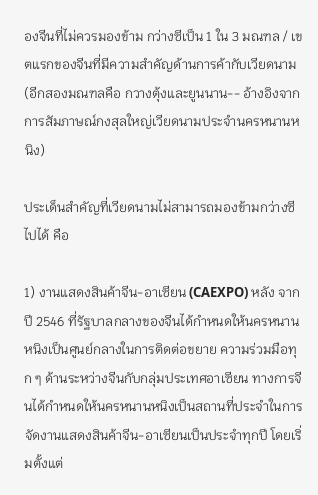องจีนที่ไม่ควรมองข้าม กว่างซีเป็น 1 ใน 3 มณฑล / เขตแรกของจีนที่มีความสำคัญด้านการค้ากับเวียดนาม (อีกสองมณฑลคือ กวางตุ้งและยูนนาน-- อ้างอิงจากการสัมภาษณ์กงสุลใหญ่เวียดนามประจำนครหนานหนิง)

ประเด็นสำคัญที่เวียดนามไม่สามารถมองข้ามกว่างซีไปได้ คือ

1) งานแสดงสินค้าจีน-อาเซียน (CAEXPO) หลัง จากปี 2546 ที่รัฐบาลกลางของจีนได้กำหนดให้นครหนานหนิงเป็นศูนย์กลางในการติดต่อขยาย ความร่วมมือทุก ๆ ด้านระหว่างจีนกับกลุ่มประเทศอาเซียน ทางการจีนได้กำหนดให้นครหนานหนิงเป็นสถานที่ประจำในการจัดงานแสดงสินค้าจีน-อาเซียนเป็นประจำทุกปี โดยเริ่มตั้งแต่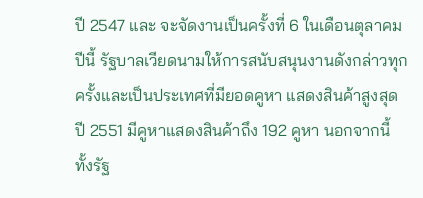ปี 2547 และ จะจัดงานเป็นครั้งที่ 6 ในเดือนตุลาคมปีนี้ รัฐบาลเวียดนามให้การสนับสนุนงานดังกล่าวทุกครั้งและเป็นประเทศที่มียอดคูหา แสดงสินค้าสูงสุด ปี 2551 มีคูหาแสดงสินค้าถึง 192 คูหา นอกจากนี้ ทั้งรัฐ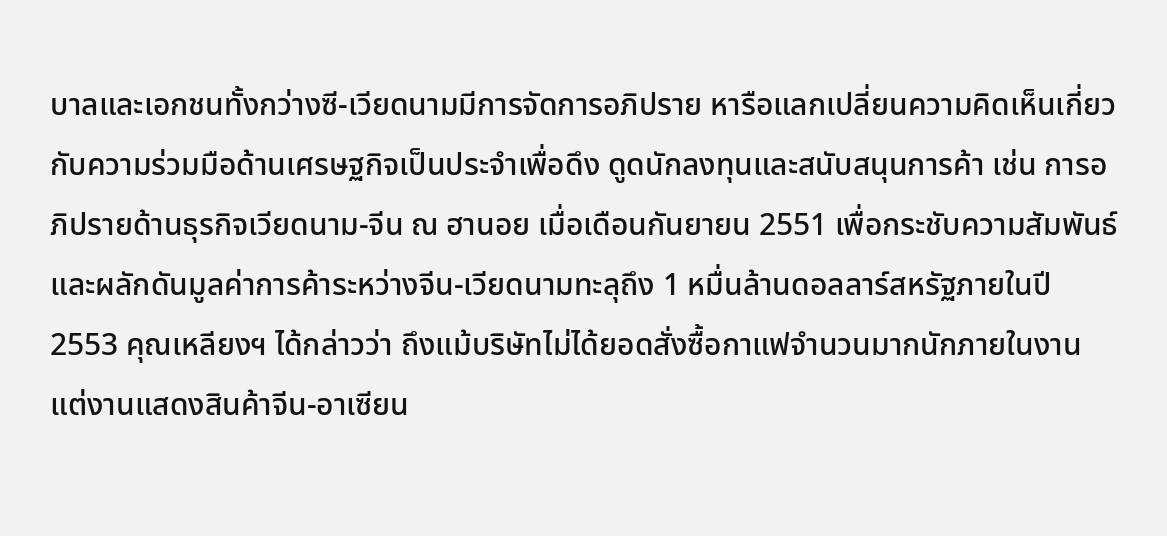บาลและเอกชนทั้งกว่างซี-เวียดนามมีการจัดการอภิปราย หารือแลกเปลี่ยนความคิดเห็นเกี่ยวกับความร่วมมือด้านเศรษฐกิจเป็นประจำเพื่อดึง ดูดนักลงทุนและสนับสนุนการค้า เช่น การอภิปรายด้านธุรกิจเวียดนาม-จีน ณ ฮานอย เมื่อเดือนกันยายน 2551 เพื่อกระชับความสัมพันธ์และผลักดันมูลค่าการค้าระหว่างจีน-เวียดนามทะลุถึง 1 หมื่นล้านดอลลาร์สหรัฐภายในปี 2553 คุณเหลียงฯ ได้กล่าวว่า ถึงแม้บริษัทไม่ได้ยอดสั่งซื้อกาแฟจำนวนมากนักภายในงาน แต่งานแสดงสินค้าจีน-อาเซียน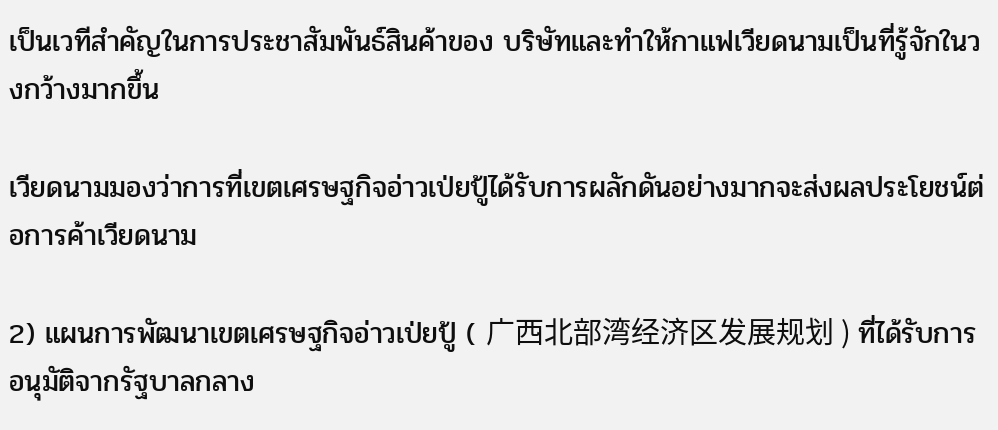เป็นเวทีสำคัญในการประชาสัมพันธ์สินค้าของ บริษัทและทำให้กาแฟเวียดนามเป็นที่รู้จักในวงกว้างมากขึ้น

เวียดนามมองว่าการที่เขตเศรษฐกิจอ่าวเป่ยปู้ได้รับการผลักดันอย่างมากจะส่งผลประโยชน์ต่อการค้าเวียดนาม

2) แผนการพัฒนาเขตเศรษฐกิจอ่าวเป่ยปู้ ( 广西北部湾经济区发展规划 ) ที่ได้รับการอนุมัติจากรัฐบาลกลาง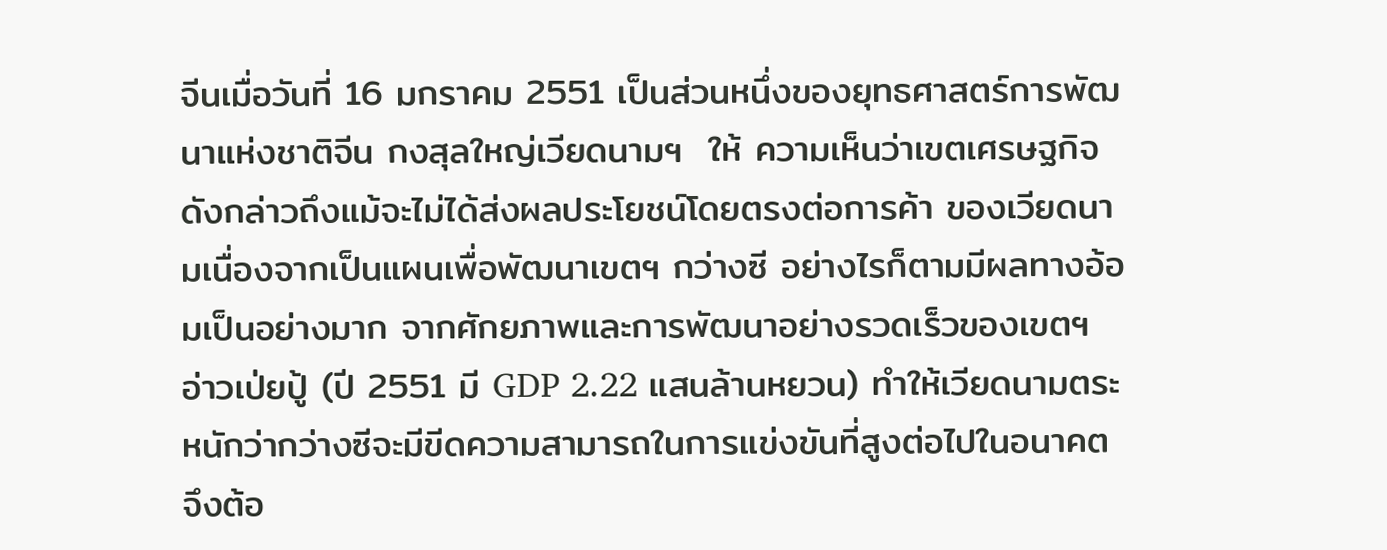จีนเมื่อวันที่ 16 มกราคม 2551 เป็นส่วนหนึ่งของยุทธศาสตร์การพัฒนาแห่งชาติจีน กงสุลใหญ่เวียดนามฯ  ให้ ความเห็นว่าเขตเศรษฐกิจดังกล่าวถึงแม้จะไม่ได้ส่งผลประโยชน์โดยตรงต่อการค้า ของเวียดนามเนื่องจากเป็นแผนเพื่อพัฒนาเขตฯ กว่างซี อย่างไรก็ตามมีผลทางอ้อมเป็นอย่างมาก จากศักยภาพและการพัฒนาอย่างรวดเร็วของเขตฯ อ่าวเป่ยปู้ (ปี 2551 มี GDP 2.22 แสนล้านหยวน) ทำให้เวียดนามตระหนักว่ากว่างซีจะมีขีดความสามารถในการแข่งขันที่สูงต่อไปในอนาคต จึงต้อ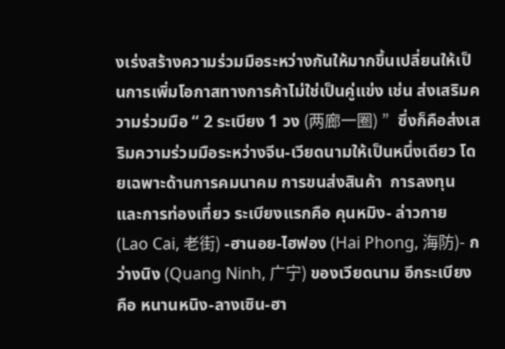งเร่งสร้างความร่วมมือระหว่างกันให้มากขึ้นเปลี่ยนให้เป็นการเพิ่มโอกาสทางการค้าไม่ใช่เป็นคู่แข่ง เช่น ส่งเสริมความร่วมมือ “ 2 ระเบียง 1 วง (两廊一圈) ”  ซึ่งก็คือส่งเสริมความร่วมมือระหว่างจีน-เวียดนามให้เป็นหนึ่งเดียว โดยเฉพาะด้านการคมนาคม การขนส่งสินค้า  การลงทุน และการท่องเที่ยว ระเบียงแรกคือ คุนหมิง- ล่าวกาย (Lao Cai, 老街) -ฮานอย-ไฮฟอง (Hai Phong, 海防)- กว่างนิง (Quang Ninh, 广宁) ของเวียดนาม อีกระเบียงคือ หนานหนิง-ลางเซิน-ฮา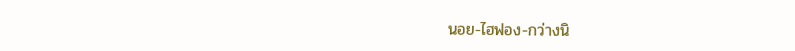นอย-ไฮฟอง-กว่างนิ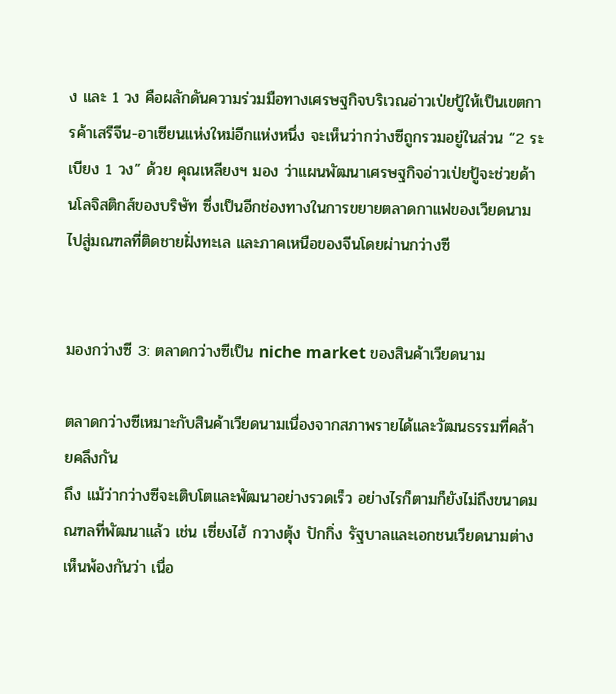ง และ 1 วง คือผลักดันความร่วมมือทางเศรษฐกิจบริเวณอ่าวเป่ยปู้ให้เป็นเขตการค้าเสรีจีน-อาเซียนแห่งใหม่อีกแห่งหนึ่ง จะเห็นว่ากว่างซีถูกรวมอยู่ในส่วน “2 ระเบียง 1 วง” ด้วย คุณเหลียงฯ มอง ว่าแผนพัฒนาเศรษฐกิจอ่าวเป่ยปู้จะช่วยด้านโลจิสติกส์ของบริษัท ซึ่งเป็นอีกช่องทางในการขยายตลาดกาแฟของเวียดนามไปสู่มณฑลที่ติดชายฝั่งทะเล และภาคเหนือของจีนโดยผ่านกว่างซี


มองกว่างซี 3: ตลาดกว่างซีเป็น niche market ของสินค้าเวียดนาม

ตลาดกว่างซีเหมาะกับสินค้าเวียดนามเนื่องจากสภาพรายได้และวัฒนธรรมที่คล้ายคลึงกัน
ถึง แม้ว่ากว่างซีจะเติบโตและพัฒนาอย่างรวดเร็ว อย่างไรก็ตามก็ยังไม่ถึงขนาดมณฑลที่พัฒนาแล้ว เช่น เซี่ยงไฮ้ กวางตุ้ง ปักกิ่ง รัฐบาลและเอกชนเวียดนามต่างเห็นพ้องกันว่า เนื่อ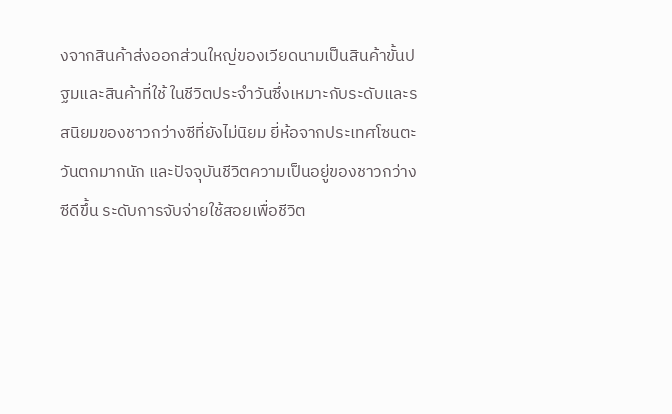งจากสินค้าส่งออกส่วนใหญ่ของเวียดนามเป็นสินค้าขั้นปฐมและสินค้าที่ใช้ ในชีวิตประจำวันซึ่งเหมาะกับระดับและรสนิยมของชาวกว่างซีที่ยังไม่นิยม ยี่ห้อจากประเทศโซนตะวันตกมากนัก และปัจจุบันชีวิตความเป็นอยู่ของชาวกว่างซีดีขึ้น ระดับการจับจ่ายใช้สอยเพื่อชีวิต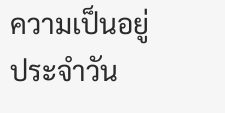ความเป็นอยู่ประจำวัน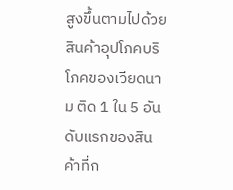สูงขึ้นตามไปด้วย สินค้าอุปโภคบริโภคของเวียดนาม ติด 1 ใน 5 อันดับแรกของสินค้าที่ก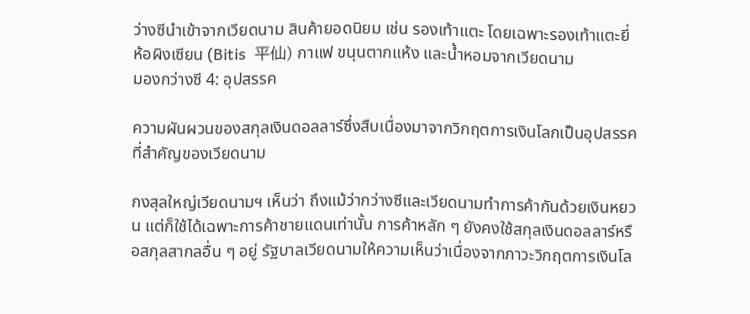ว่างซีนำเข้าจากเวียดนาม สินค้ายอดนิยม เช่น รองเท้าแตะ โดยเฉพาะรองเท้าแตะยี่ห้อผิงเซียน (Bitis  平仙) กาแฟ ขนุนตากแห้ง และน้ำหอมจากเวียดนาม
มองกว่างซี 4: อุปสรรค

ความผันผวนของสกุลเงินดอลลาร์ซึ่งสืบเนื่องมาจากวิกฤตการเงินโลกเป็นอุปสรรคที่สำคัญของเวียดนาม

กงสุลใหญ่เวียดนามฯ เห็นว่า ถึงแม้ว่ากว่างซีและเวียดนามทำการค้ากันด้วยเงินหยวน แต่ก็ใช้ได้เฉพาะการค้าชายแดนเท่านั้น การค้าหลัก ๆ ยังคงใช้สกุลเงินดอลลาร์หรือสกุลสากลอื่น ๆ อยู่ รัฐบาลเวียดนามให้ความเห็นว่าเนื่องจากภาวะวิกฤตการเงินโล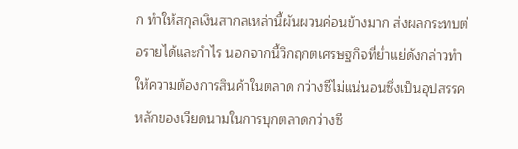ก ทำให้สกุลเงินสากลเหล่านี้ผันผวนค่อนข้างมาก ส่งผลกระทบต่อรายได้และกำไร นอกจากนี้วิกฤกตเศรษฐกิจที่ย่ำแย่ดังกล่าวทำให้ความต้องการสินค้าในตลาด กว่างซีไม่แน่นอนซึ่งเป็นอุปสรรคหลักของเวียดนามในการบุกตลาดกว่างซี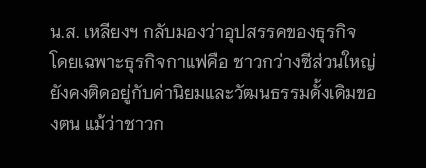น.ส. เหลียงฯ กลับมองว่าอุปสรรคของธุรกิจ โดยเฉพาะธุรกิจกาแฟคือ ชาวกว่างซีส่วนใหญ่ยังคงติดอยู่กับค่านิยมและวัฒนธรรมดั้งเดิมของตน แม้ว่าชาวก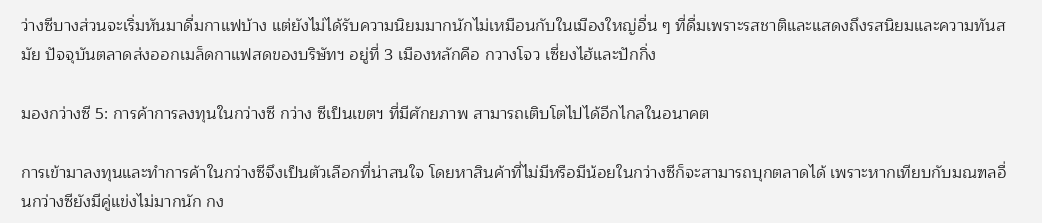ว่างซีบางส่วนจะเริ่มหันมาดื่มกาแฟบ้าง แต่ยังไม่ได้รับความนิยมมากนักไม่เหมือนกับในเมืองใหญ่อื่น ๆ ที่ดื่มเพราะรสชาติและแสดงถึงรสนิยมและความทันสมัย ปัจจุบันตลาดส่งออกเมล็ดกาแฟสดของบริษัทฯ อยู่ที่ 3 เมืองหลักคือ กวางโจว เซี่ยงไฮ้และปักกิ่ง

มองกว่างซี 5: การค้าการลงทุนในกว่างซี กว่าง ซีเป็นเขตฯ ที่มีศักยภาพ สามารถเติบโตไปได้อีกไกลในอนาคต

การเข้ามาลงทุนและทำการค้าในกว่างซีจึงเป็นตัวเลือกที่น่าสนใจ โดยหาสินค้าที่ไม่มีหรือมีน้อยในกว่างซีก็จะสามารถบุกตลาดได้ เพราะหากเทียบกับมณฑลอื่นกว่างซียังมีคู่แข่งไม่มากนัก กง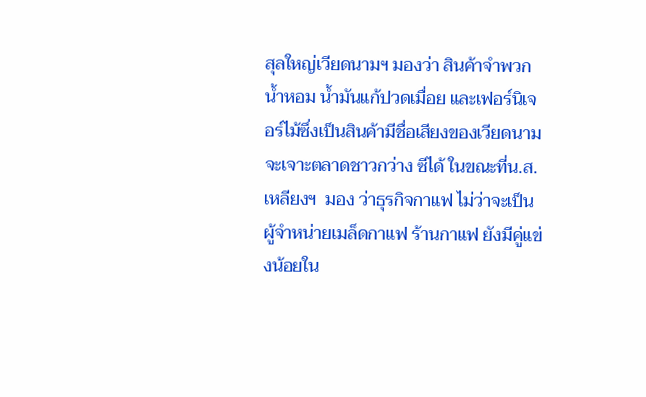สุลใหญ่เวียดนามฯ มองว่า สินค้าจำพวกน้ำหอม น้ำมันแก้ปวดเมื่อย และเฟอร์นิเจอร์ไม้ซึ่งเป็นสินค้ามีชื่อเสียงของเวียดนามจะเจาะตลาดชาวกว่าง ซีได้ ในขณะที่น.ส. เหลียงฯ  มอง ว่าธุรกิจกาแฟ ไม่ว่าจะเป็นผู้จำหน่ายเมล็ดกาแฟ ร้านกาแฟ ยังมีคู่แข่งน้อยใน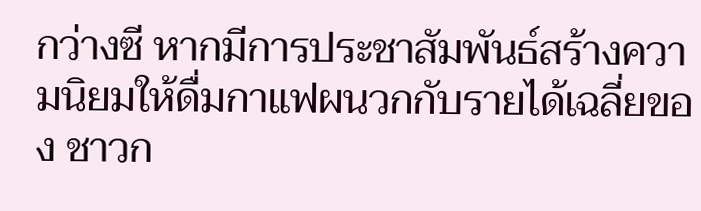กว่างซี หากมีการประชาสัมพันธ์สร้างความนิยมให้ดื่มกาแฟผนวกกับรายได้เฉลี่ยของ ชาวก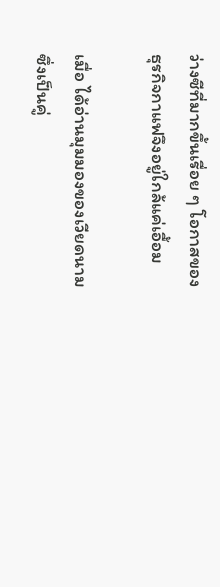ว่างซีที่มากขึ้นเรื่อย ๆ โอกาสของธุรกิจกาแฟจึงอยู่ใกล้แค่เอื้อม

เมื่อ ได้อ่านมุมมองของเวียดนามซึ่งเป็นคู่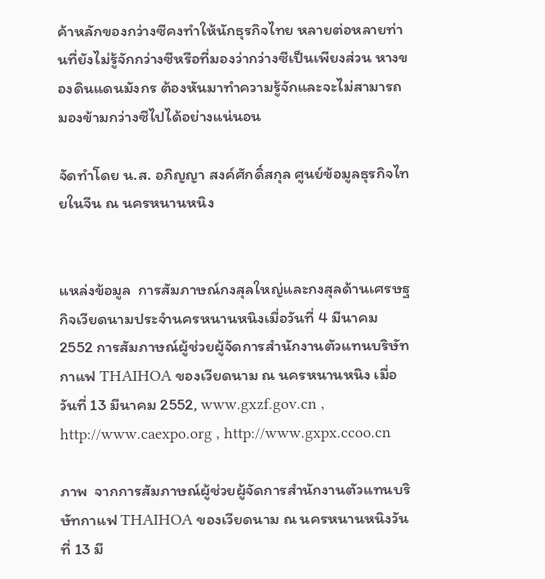ค้าหลักของกว่างซีคงทำให้นักธุรกิจไทย หลายต่อหลายท่านที่ยังไม่รู้จักกว่างซีหรือที่มองว่ากว่างซีเป็นเพียงส่วน หางของดินแดนมังกร ต้องหันมาทำความรู้จักและจะไม่สามารถมองข้ามกว่างซีไปได้อย่างแน่นอน

จัดทำโดย น.ส. อภิญญา สงค์ศักดิ์สกุล ศูนย์ข้อมูลธุรกิจไทยในจีน ณ นครหนานหนิง


แหล่งข้อมูล  การสัมภาษณ์กงสุลใหญ่และกงสุลด้านเศรษฐกิจเวียดนามประจำนครหนานหนิงเมื่อวันที่ 4 มีนาคม 2552 การสัมภาษณ์ผู้ช่วยผู้จัดการสำนักงานตัวแทนบริษัทกาแฟ THAIHOA ของเวียดนาม ณ นครหนานหนิง เมื่อวันที่ 13 มีนาคม 2552, www.gxzf.gov.cn , http://www.caexpo.org , http://www.gxpx.ccoo.cn

ภาพ  จากการสัมภาษณ์ผู้ช่วยผู้จัดการสำนักงานตัวแทนบริษัทกาแฟ THAIHOA ของเวียดนาม ณ นครหนานหนิงวันที่ 13 มี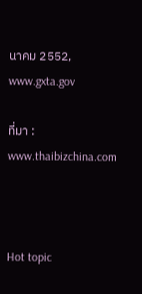นาคม 2552, www.gxta.gov

ที่มา : www.thaibizchina.com



Hot topic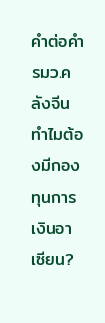คำต่อคำ รมว.คลังจีน ทำไมต้องมีกองทุนการเงินอาเซียน?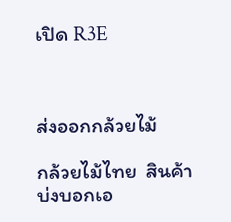เปิด R3E



ส่งออกกล้วยไม้

กล้วยไม้ไทย  สินค้าบ่งบอกเอ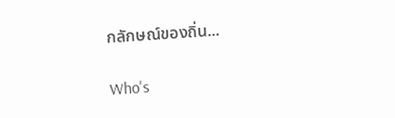กลักษณ์ของถิ่น...

Who's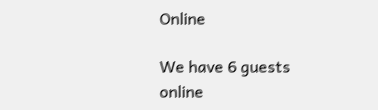Online

We have 6 guests online